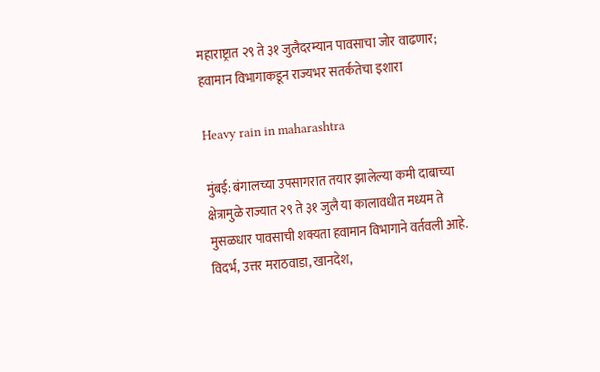महाराष्ट्रात २९ ते ३१ जुलैदरम्यान पावसाचा जोर वाढणार; हवामान विभागाकडून राज्यभर सतर्कतेचा इशारा

Heavy rain in maharashtra

मुंबई: बंगालच्या उपसागरात तयार झालेल्या कमी दाबाच्या क्षेत्रामुळे राज्यात २९ ते ३१ जुलै या कालावधीत मध्यम ते मुसळधार पावसाची शक्यता हवामान विभागाने वर्तवली आहे. विदर्भ, उत्तर मराठवाडा, खानदेश,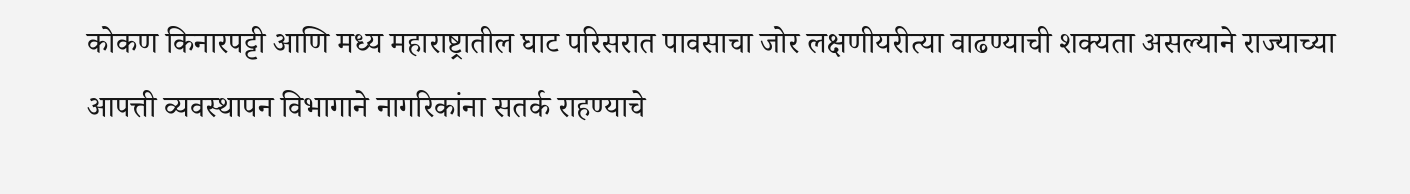कोकण किनारपट्टी आणि मध्य महाराष्ट्रातील घाट परिसरात पावसाचा जोर लक्षणीयरीत्या वाढण्याची शक्यता असल्याने राज्याच्या आपत्ती व्यवस्थापन विभागाने नागरिकांना सतर्क राहण्याचे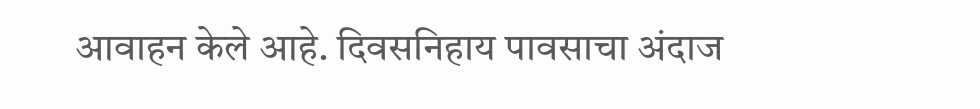आवाहन केले आहे. दिवसनिहाय पावसाचा अंदाज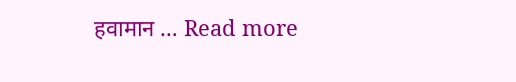हवामान … Read more